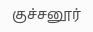குச்சனூர்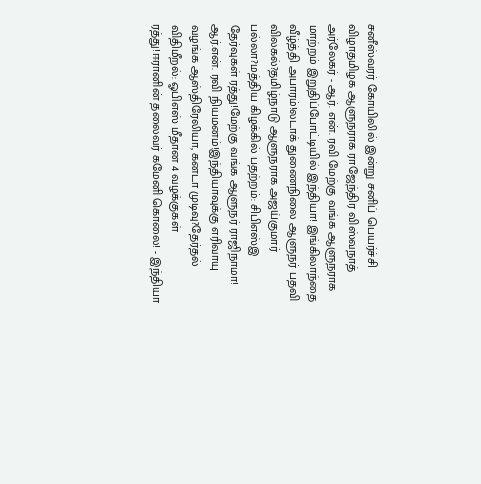சனீஸ்வரர் கோயிலில் இன்று சனிப் பெயர்ச்சி விழாதமிழக ஆளுநராக ராஜேந்திர விஸ்வநாத் அர்லேகர் - ஆர். என். ரவி மேற்கு வங்க ஆளுநராக மாற்றம் இறுதிப்போட்டியில் இந்தியா! இங்கிலாந்தை வீழ்த்தி அபாரம்!லடாக் துணைநிலை ஆளுநர் பதவி விலகல்?தமிழ்நாடு ஆளுநராக அஜய்குமார் பல்லா?மத்திய கிழக்கில் பதற்றம்: சிபிஎஸ்இ தேர்வுகள் ரத்து!மேற்கு வங்க ஆளுநர் ராஜிநாமா! ஆர்.என். ரவி நியமனம்!இந்தியாவுக்கு எரிவாயு வழங்க ஆஸ்திரேலியா, கனடா முடிவு?தேர்தல் விதிமீறல்: ஓபிஎஸ் மீதான 4 வழக்குகள் ரத்து!ஈரானின் தலைவர் கமேனி கொலை! - இந்தியா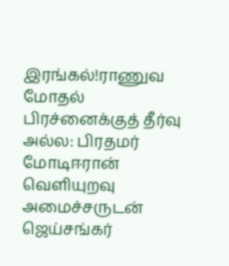இரங்கல்!ராணுவ மோதல் பிரச்னைக்குத் தீர்வு அல்ல: பிரதமர் மோடிஈரான் வெளியுறவு அமைச்சருடன் ஜெய்சங்கர்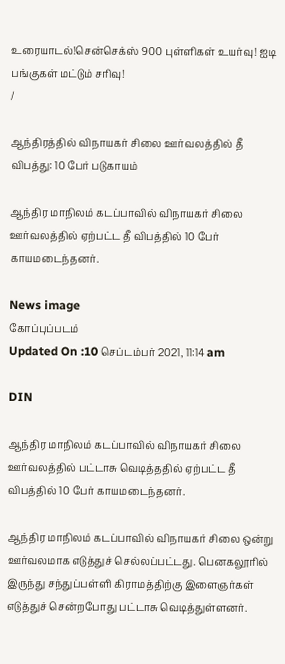உரையாடல்!சென்செக்ஸ் 900 புள்ளிகள் உயர்வு! ஐடி பங்குகள் மட்டும் சரிவு!
/

ஆந்திரத்தில் விநாயகர் சிலை ஊர்வலத்தில் தீ விபத்து: 10 பேர் படுகாயம்

ஆந்திர மாநிலம் கடப்பாவில் விநாயகர் சிலை ஊர்வலத்தில் ஏற்பட்ட தீ விபத்தில் 10 பேர் காயமடைந்தனர்.

News image
கோப்புப்படம்
Updated On :10 செப்டம்பர் 2021, 11:14 am

DIN

ஆந்திர மாநிலம் கடப்பாவில் விநாயகர் சிலை ஊர்வலத்தில் பட்டாசு வெடித்ததில் ஏற்பட்ட தீ விபத்தில் 10 பேர் காயமடைந்தனர்.

ஆந்திர மாநிலம் கடப்பாவில் விநாயகர் சிலை ஒன்று ஊர்வலமாக எடுத்துச் செல்லப்பட்டது. பெனகலூரில் இருந்து சந்துப்பள்ளி கிராமத்திற்கு இளைஞர்கள் எடுத்துச் சென்றபோது பட்டாசு வெடித்துள்ளனர்.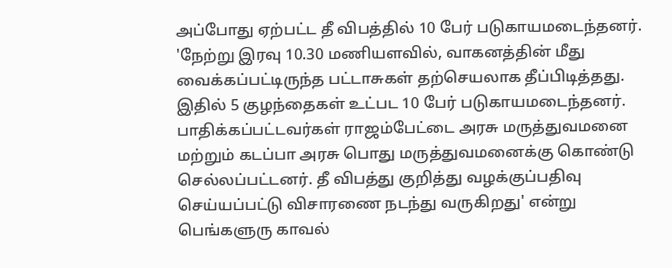அப்போது ஏற்பட்ட தீ விபத்தில் 10 பேர் படுகாயமடைந்தனர். 'நேற்று இரவு 10.30 மணியளவில், வாகனத்தின் மீது வைக்கப்பட்டிருந்த பட்டாசுகள் தற்செயலாக தீப்பிடித்தது. இதில் 5 குழந்தைகள் உட்பட 10 பேர் படுகாயமடைந்தனர். பாதிக்கப்பட்டவர்கள் ராஜம்பேட்டை அரசு மருத்துவமனை மற்றும் கடப்பா அரசு பொது மருத்துவமனைக்கு கொண்டு செல்லப்பட்டனர். தீ விபத்து குறித்து வழக்குப்பதிவு செய்யப்பட்டு விசாரணை நடந்து வருகிறது' என்று பெங்களுரு காவல்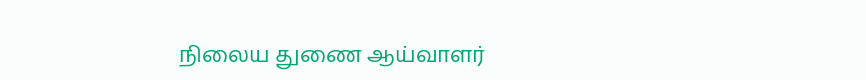நிலைய துணை ஆய்வாளர்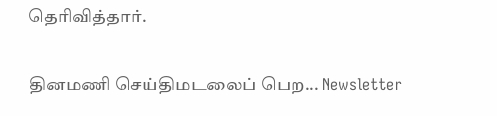தெரிவித்தார்.

தினமணி செய்திமடலைப் பெற... Newsletter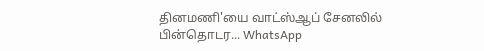தினமணி'யை வாட்ஸ்ஆப் சேனலில் பின்தொடர... WhatsApp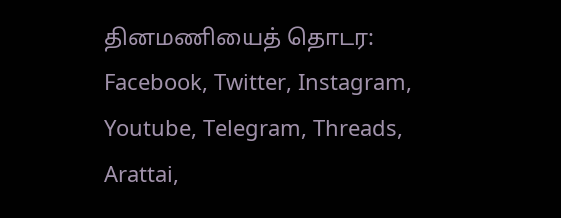தினமணியைத் தொடர: Facebook, Twitter, Instagram, Youtube, Telegram, Threads, Arattai,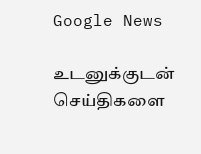Google News

உடனுக்குடன் செய்திகளை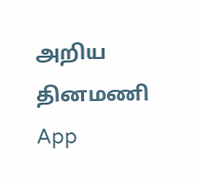அறிய தினமணி App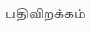பதிவிறக்கம்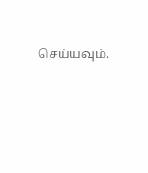செய்யவும்.